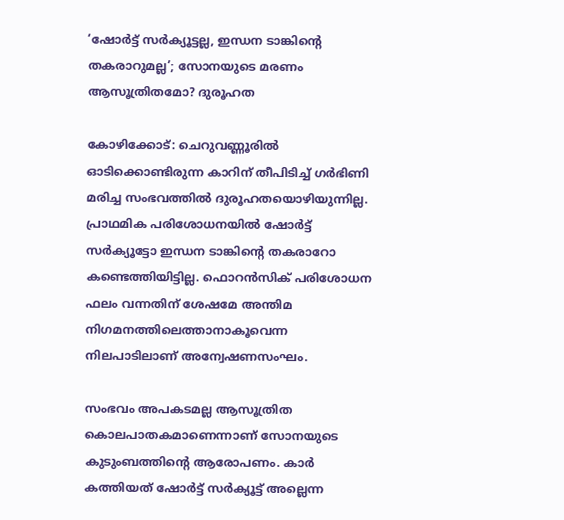‘ഷോര്‍ട്ട് സര്‍ക്യൂട്ടല്ല, ഇന്ധന ടാങ്കിന്റെ തകരാറുമല്ല’; സോനയുടെ മരണം ആസൂത്രിതമോ? ദുരൂഹത

കോഴിക്കോട്: ചെറുവണ്ണൂരില്‍ ഓടിക്കൊണ്ടിരുന്ന കാറിന് തീപിടിച്ച് ഗര്‍ഭിണി മരിച്ച സംഭവത്തില്‍ ദുരൂഹതയൊഴിയുന്നില്ല. പ്രാഥമിക പരിശോധനയില്‍ ഷോര്‍ട്ട് സര്‍ക്യൂട്ടോ ഇന്ധന ടാങ്കിന്റെ തകരാറോ കണ്ടെത്തിയിട്ടില്ല. ഫൊറന്‍സിക് പരിശോധന ഫലം വന്നതിന് ശേഷമേ അന്തിമ നിഗമനത്തിലെത്താനാകൂവെന്ന നിലപാടിലാണ് അന്വേഷണസംഘം.

സംഭവം അപകടമല്ല ആസൂത്രിത കൊലപാതകമാണെന്നാണ് സോനയുടെ കുടുംബത്തിന്റെ ആരോപണം. കാര്‍ കത്തിയത് ഷോര്‍ട്ട് സര്‍ക്യൂട്ട് അല്ലെന്ന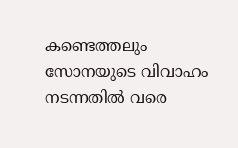കണ്ടെത്തലും സോനയുടെ വിവാഹം നടന്നതില്‍ വരെ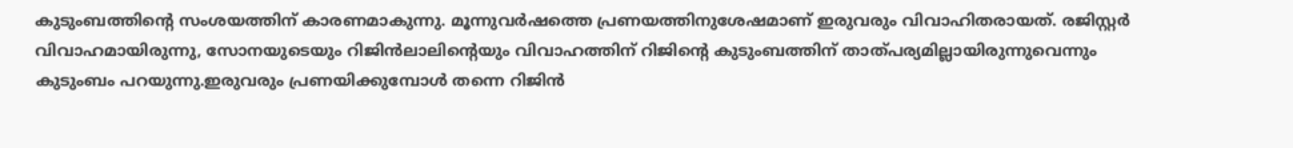കുടുംബത്തിന്റെ സംശയത്തിന് കാരണമാകുന്നു. മൂന്നുവര്‍ഷത്തെ പ്രണയത്തിനുശേഷമാണ് ഇരുവരും വിവാഹിതരായത്. രജിസ്റ്റര്‍ വിവാഹമായിരുന്നു, സോനയുടെയും റിജിന്‍ലാലിന്റെയും വിവാഹത്തിന് റിജിന്റെ കുടുംബത്തിന് താത്പര്യമില്ലായിരുന്നുവെന്നും കുടുംബം പറയുന്നു.ഇരുവരും പ്രണയിക്കുമ്പോള്‍ തന്നെ റിജിന്‍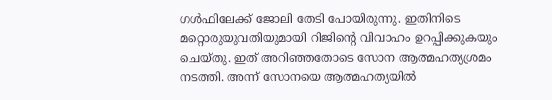ഗള്‍ഫിലേക്ക് ജോലി തേടി പോയിരുന്നു. ഇതിനിടെ മറ്റൊരുയുവതിയുമായി റിജിന്റെ വിവാഹം ഉറപ്പിക്കുകയും ചെയ്തു. ഇത് അറിഞ്ഞതോടെ സോന ആത്മഹത്യശ്രമം നടത്തി. അന്ന് സോനയെ ആത്മഹത്യയില്‍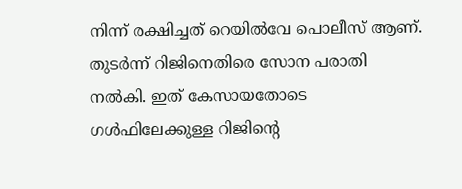നിന്ന് രക്ഷിച്ചത് റെയില്‍വേ പൊലീസ് ആണ്. തുടര്‍ന്ന് റിജിനെതിരെ സോന പരാതി നല്‍കി. ഇത് കേസായതോടെ ഗള്‍ഫിലേക്കുള്ള റിജിന്റെ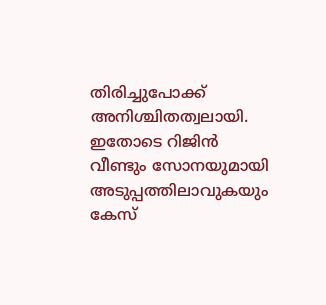തിരിച്ചുപോക്ക് അനിശ്ചിതത്വലായി. ഇതോടെ റിജിന്‍ വീണ്ടും സോനയുമായി അടുപ്പത്തിലാവുകയും കേസ്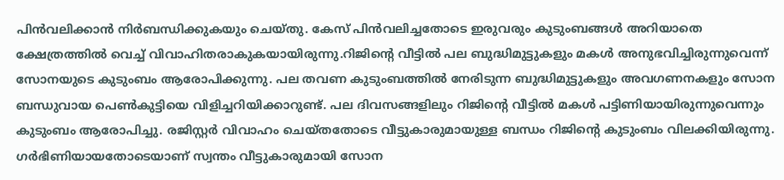പിന്‍വലിക്കാന്‍ നിര്‍ബന്ധിക്കുകയും ചെയ്തു. കേസ് പിന്‍വലിച്ചതോടെ ഇരുവരും കുടുംബങ്ങള്‍ അറിയാതെ ക്ഷേത്രത്തില്‍ വെച്ച് വിവാഹിതരാകുകയായിരുന്നു.റിജിന്റെ വീട്ടില്‍ പല ബുദ്ധിമുട്ടുകളും മകള്‍ അനുഭവിച്ചിരുന്നുവെന്ന് സോനയുടെ കുടുംബം ആരോപിക്കുന്നു. പല തവണ കുടുംബത്തില്‍ നേരിടുന്ന ബുദ്ധിമുട്ടുകളും അവഗണനകളും സോന ബന്ധുവായ പെണ്‍കുട്ടിയെ വിളിച്ചറിയിക്കാറുണ്ട്. പല ദിവസങ്ങളിലും റിജിന്റെ വീട്ടില്‍ മകള്‍ പട്ടിണിയായിരുന്നുവെന്നും കുടുംബം ആരോപിച്ചു. രജിസ്റ്റര്‍ വിവാഹം ചെയ്തതോടെ വീട്ടുകാരുമായുള്ള ബന്ധം റിജിന്റെ കുടുംബം വിലക്കിയിരുന്നു. ഗര്‍ഭിണിയായതോടെയാണ് സ്വന്തം വീട്ടുകാരുമായി സോന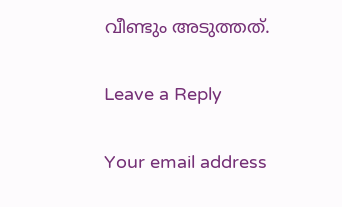വീണ്ടും അടുത്തത്.

Leave a Reply

Your email address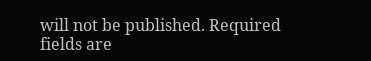will not be published. Required fields are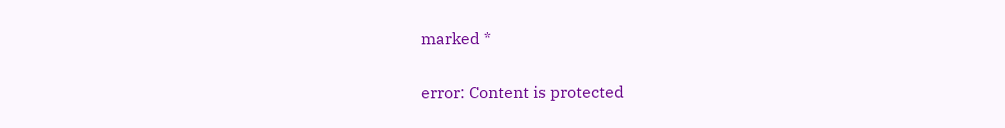marked *

error: Content is protected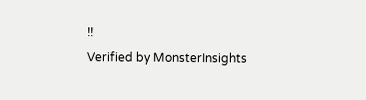!!
Verified by MonsterInsights